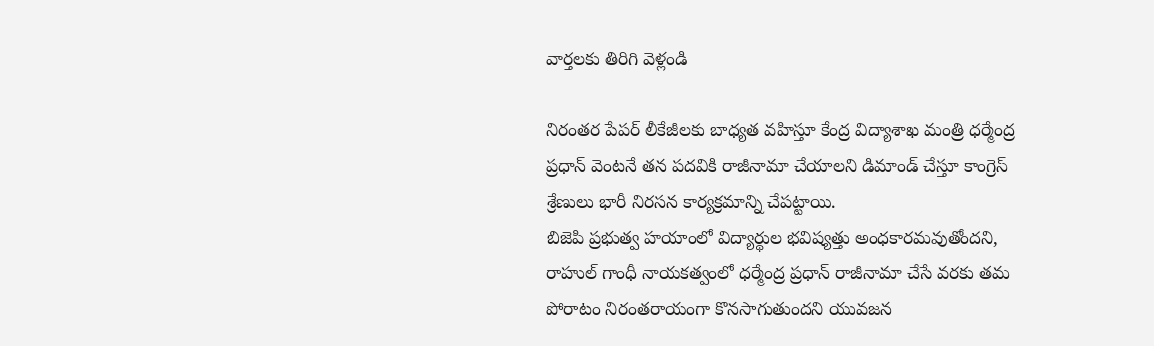వార్తలకు తిరిగి వెళ్లండి

నిరంతర పేపర్ లీకేజీలకు బాధ్యత వహిస్తూ కేంద్ర విద్యాశాఖ మంత్రి ధర్మేంద్ర ప్రధాన్ వెంటనే తన పదవికి రాజీనామా చేయాలని డిమాండ్ చేస్తూ కాంగ్రెస్ శ్రేణులు భారీ నిరసన కార్యక్రమాన్ని చేపట్టాయి.
బిజెపి ప్రభుత్వ హయాంలో విద్యార్థుల భవిష్యత్తు అంధకారమవుతోందని, రాహుల్ గాంధీ నాయకత్వంలో ధర్మేంద్ర ప్రధాన్ రాజీనామా చేసే వరకు తమ పోరాటం నిరంతరాయంగా కొనసాగుతుందని యువజన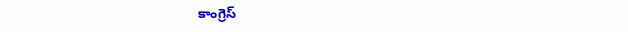కాంగ్రెస్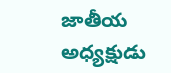జాతీయ అధ్యక్షుడు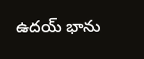ఉదయ్ భాను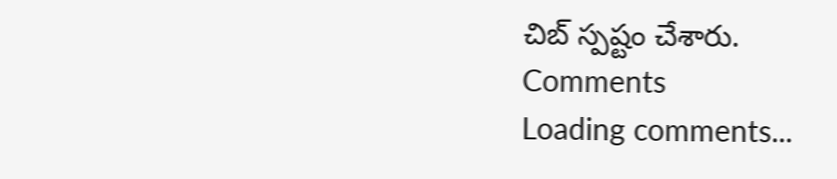చిబ్ స్పష్టం చేశారు.
Comments
Loading comments...